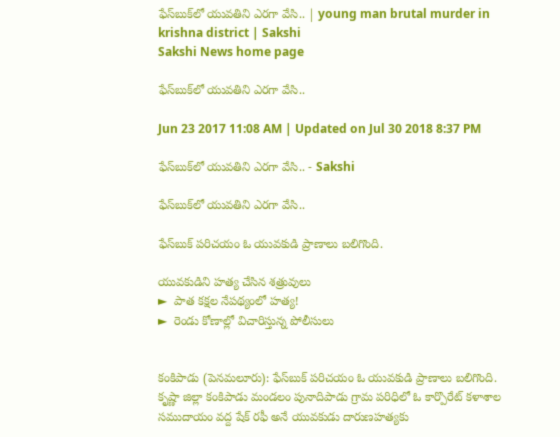ఫేస్‌బుక్‌లో యువతిని ఎరగా వేసి.. | young man brutal murder in krishna district | Sakshi
Sakshi News home page

ఫేస్‌బుక్‌లో యువతిని ఎరగా వేసి..

Jun 23 2017 11:08 AM | Updated on Jul 30 2018 8:37 PM

ఫేస్‌బుక్‌లో యువతిని ఎరగా వేసి.. - Sakshi

ఫేస్‌బుక్‌లో యువతిని ఎరగా వేసి..

ఫేస్‌బుక్‌ పరిచయం ఓ యువకుడి ప్రాణాలు బలిగొంది.

యువకుడిని హత్య చేసిన శత్రువులు
►  పాత కక్షల నేపథ్యంలో హత్య!
►  రెండు కోణాల్లో విచారిస్తున్న పోలీసులు


కంకిపాడు (పెనమలూరు): ఫేస్‌బుక్‌ పరిచయం ఓ యువకుడి ప్రాణాలు బలిగొంది. కృష్ణా జిల్లా కంకిపాడు మండలం పునాదిపాడు గ్రామ పరిధిలో ఓ కార్పొరేట్‌ కళాశాల సముదాయం వద్ద షేక్‌ రఫీ అనే యువకుడు దారుణహత్యకు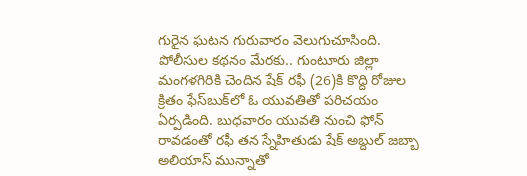గురైన ఘటన గురువారం వెలుగుచూసింది. పోలీసుల కథనం మేరకు.. గుంటూరు జిల్లా మంగళగిరికి చెందిన షేక్‌ రఫీ (26)కి కొద్ది రోజుల క్రితం ఫేస్‌బుక్‌లో ఓ యువతితో పరిచయం ఏర్పడింది. బుధవారం యువతి నుంచి ఫోన్‌ రావడంతో రఫీ తన స్నేహితుడు షేక్‌ అబ్దుల్‌ జబ్బా అలియాస్‌ మున్నాతో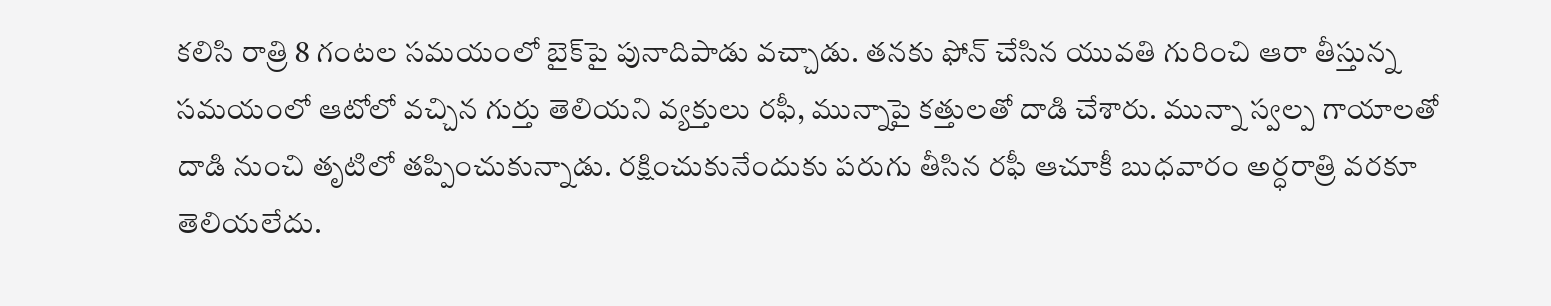కలిసి రాత్రి 8 గంటల సమయంలో బైక్‌పై పునాదిపాడు వచ్చాడు. తనకు ఫోన్‌ చేసిన యువతి గురించి ఆరా తీస్తున్న సమయంలో ఆటోలో వచ్చిన గుర్తు తెలియని వ్యక్తులు రఫీ, మున్నాపై కత్తులతో దాడి చేశారు. మున్నా స్వల్ప గాయాలతో దాడి నుంచి తృటిలో తప్పించుకున్నాడు. రక్షించుకునేందుకు పరుగు తీసిన రఫీ ఆచూకీ బుధవారం అర్ధరాత్రి వరకూ తెలియలేదు.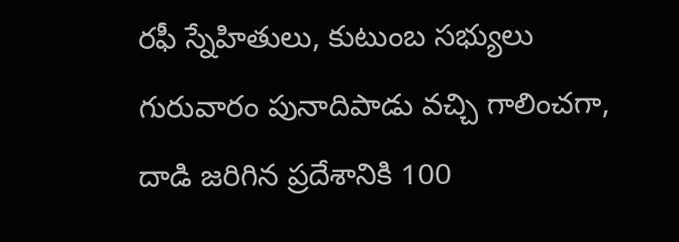రఫీ స్నేహితులు, కుటుంబ సభ్యులు గురువారం పునాదిపాడు వచ్చి గాలించగా, దాడి జరిగిన ప్రదేశానికి 100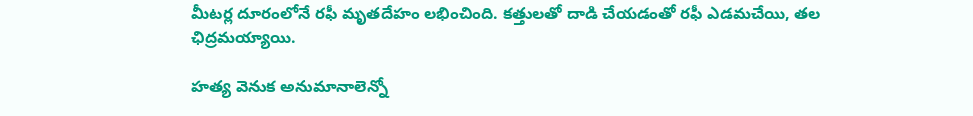మీటర్ల దూరంలోనే రఫీ మృతదేహం లభించింది. కత్తులతో దాడి చేయడంతో రఫీ ఎడమచేయి, తల ఛిద్రమయ్యాయి.

హత్య వెనుక అనుమానాలెన్నో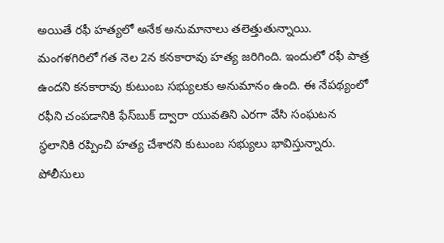అయితే రఫీ హత్యలో అనేక అనుమానాలు తలెత్తుతున్నాయి. మంగళగిరిలో గత నెల 2న కనకారావు హత్య జరిగింది. ఇందులో రఫీ పాత్ర ఉందని కనకారావు కుటుంబ సభ్యులకు అనుమానం ఉంది. ఈ నేపథ్యంలో రఫీని చంపడానికి ఫేస్‌బుక్‌ ద్వారా యువతిని ఎరగా వేసి సంఘటన స్థలానికి రప్పించి హత్య చేశారని కుటుంబ సభ్యులు భావిస్తున్నారు. పోలీసులు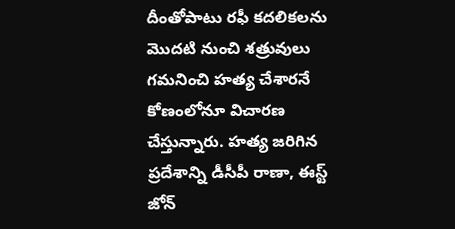దీంతోపాటు రఫీ కదలికలను మొదటి నుంచి శత్రువులు గమనించి హత్య చేశారనే కోణంలోనూ విచారణ చేస్తున్నారు. హత్య జరిగిన ప్రదేశాన్ని డీసీపీ రాణా, ఈస్ట్‌ జోన్‌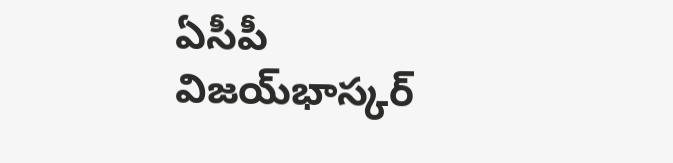ఏసీపీ విజయ్‌భాస్కర్‌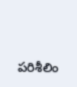పరిశీలిం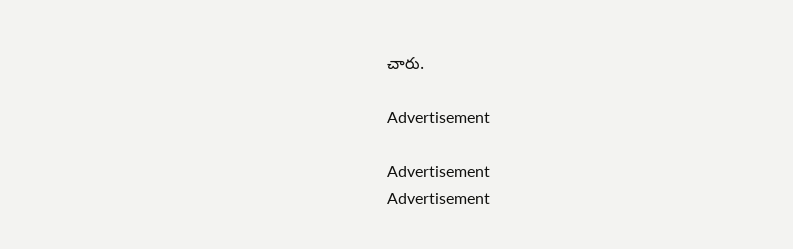చారు.

Advertisement

Advertisement
Advertisement